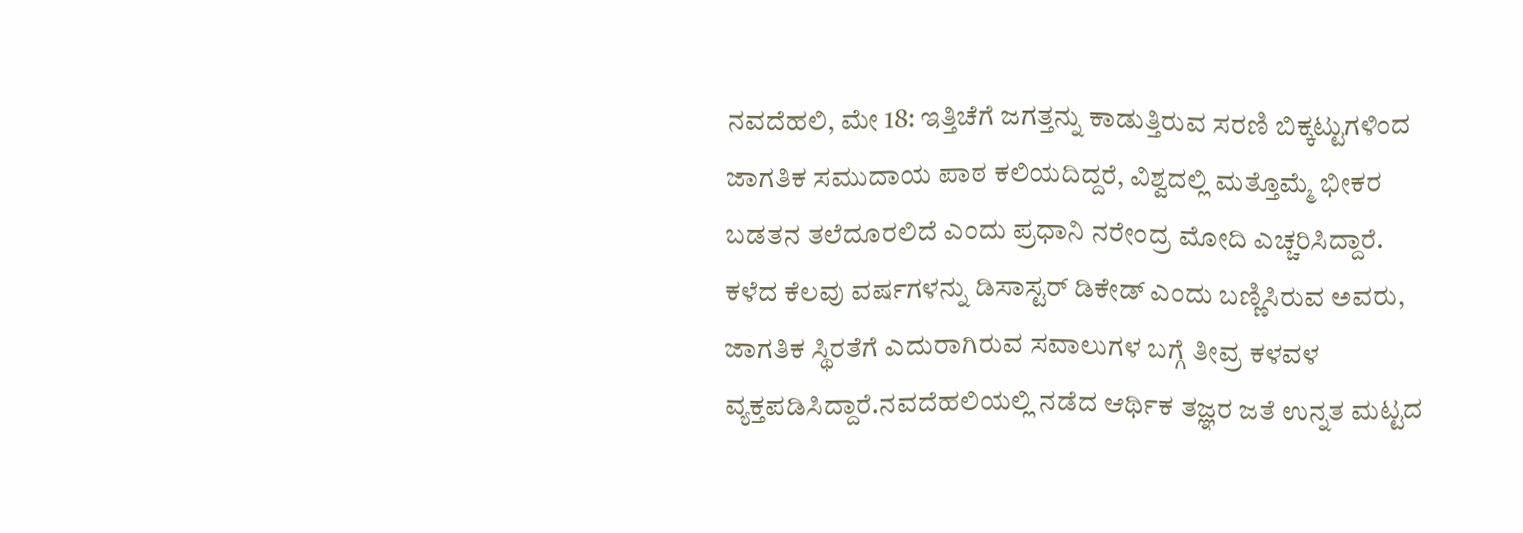ನವದೆಹಲಿ, ಮೇ 18: ಇತ್ತಿಚೆಗೆ ಜಗತ್ತನ್ನು ಕಾಡುತ್ತಿರುವ ಸರಣಿ ಬಿಕ್ಕಟ್ಟುಗಳಿಂದ ಜಾಗತಿಕ ಸಮುದಾಯ ಪಾಠ ಕಲಿಯದಿದ್ದರೆ, ವಿಶ್ವದಲ್ಲಿ ಮತ್ತೊಮ್ಮೆ ಭೀಕರ ಬಡತನ ತಲೆದೂರಲಿದೆ ಎಂದು ಪ್ರಧಾನಿ ನರೇಂದ್ರ ಮೋದಿ ಎಚ್ಚರಿಸಿದ್ದಾರೆ.
ಕಳೆದ ಕೆಲವು ವರ್ಷಗಳನ್ನು ಡಿಸಾಸ್ಟರ್ ಡಿಕೇಡ್ ಎಂದು ಬಣ್ಣಿಸಿರುವ ಅವರು, ಜಾಗತಿಕ ಸ್ಥಿರತೆಗೆ ಎದುರಾಗಿರುವ ಸವಾಲುಗಳ ಬಗ್ಗೆ ತೀವ್ರ ಕಳವಳ ವ್ಯಕ್ತಪಡಿಸಿದ್ದಾರೆ.ನವದೆಹಲಿಯಲ್ಲಿ ನಡೆದ ಆರ್ಥಿಕ ತಜ್ಞರ ಜತೆ ಉನ್ನತ ಮಟ್ಟದ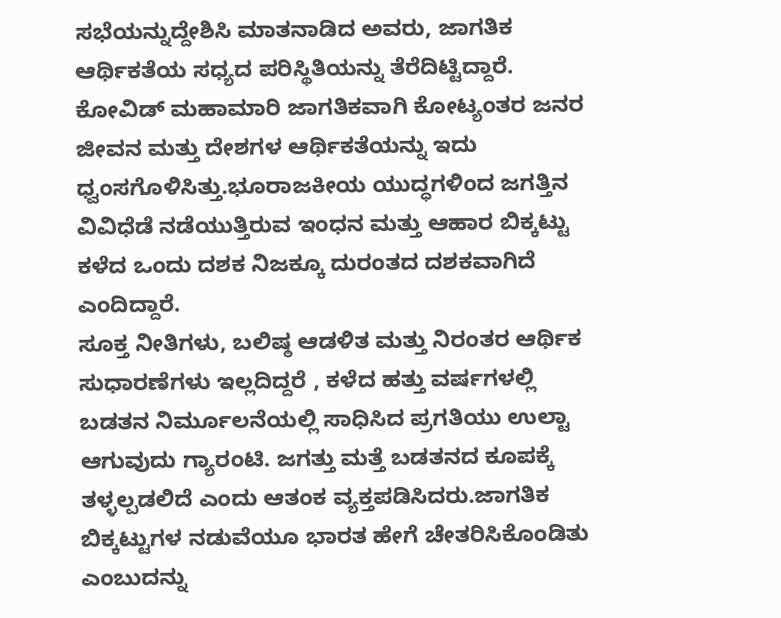ಸಭೆಯನ್ನುದ್ದೇಶಿಸಿ ಮಾತನಾಡಿದ ಅವರು, ಜಾಗತಿಕ ಆರ್ಥಿಕತೆಯ ಸಧ್ಯದ ಪರಿಸ್ಥಿತಿಯನ್ನು ತೆರೆದಿಟ್ಟಿದ್ದಾರೆ.
ಕೋವಿಡ್ ಮಹಾಮಾರಿ ಜಾಗತಿಕವಾಗಿ ಕೋಟ್ಯಂತರ ಜನರ ಜೀವನ ಮತ್ತು ದೇಶಗಳ ಆರ್ಥಿಕತೆಯನ್ನು ಇದು ಧ್ವಂಸಗೊಳಿಸಿತ್ತು.ಭೂರಾಜಕೀಯ ಯುದ್ಧಗಳಿಂದ ಜಗತ್ತಿನ ವಿವಿಧೆಡೆ ನಡೆಯುತ್ತಿರುವ ಇಂಧನ ಮತ್ತು ಆಹಾರ ಬಿಕ್ಕಟ್ಟು ಕಳೆದ ಒಂದು ದಶಕ ನಿಜಕ್ಕೂ ದುರಂತದ ದಶಕವಾಗಿದೆ ಎಂದಿದ್ದಾರೆ.
ಸೂಕ್ತ ನೀತಿಗಳು, ಬಲಿಷ್ಠ ಆಡಳಿತ ಮತ್ತು ನಿರಂತರ ಆರ್ಥಿಕ ಸುಧಾರಣೆಗಳು ಇಲ್ಲದಿದ್ದರೆ , ಕಳೆದ ಹತ್ತು ವರ್ಷಗಳಲ್ಲಿ ಬಡತನ ನಿರ್ಮೂಲನೆಯಲ್ಲಿ ಸಾಧಿಸಿದ ಪ್ರಗತಿಯು ಉಲ್ಟಾ ಆಗುವುದು ಗ್ಯಾರಂಟಿ. ಜಗತ್ತು ಮತ್ತೆ ಬಡತನದ ಕೂಪಕ್ಕೆ ತಳ್ಳಲ್ಪಡಲಿದೆ ಎಂದು ಆತಂಕ ವ್ಯಕ್ತಪಡಿಸಿದರು.ಜಾಗತಿಕ ಬಿಕ್ಕಟ್ಟುಗಳ ನಡುವೆಯೂ ಭಾರತ ಹೇಗೆ ಚೇತರಿಸಿಕೊಂಡಿತು ಎಂಬುದನ್ನು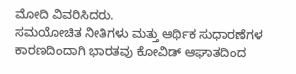ಮೋದಿ ವಿವರಿಸಿದರು.
ಸಮಯೋಚಿತ ನೀತಿಗಳು ಮತ್ತು ಆರ್ಥಿಕ ಸುಧಾರಣೆಗಳ ಕಾರಣದಿಂದಾಗಿ ಭಾರತವು ಕೋವಿಡ್ ಆಘಾತದಿಂದ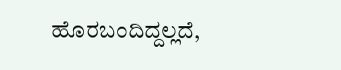ಹೊರಬಂದಿದ್ದಲ್ಲದೆ,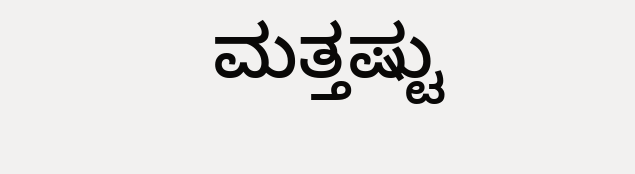ಮತ್ತಷ್ಟು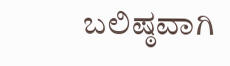ಬಲಿಷ್ಠವಾಗಿ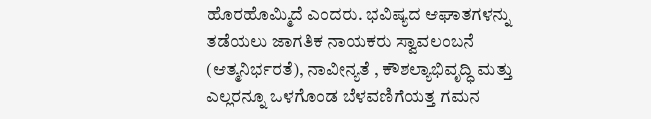ಹೊರಹೊಮ್ಮಿದೆ ಎಂದರು. ಭವಿಷ್ಯದ ಆಘಾತಗಳನ್ನು ತಡೆಯಲು ಜಾಗತಿಕ ನಾಯಕರು ಸ್ವಾವಲಂಬನೆ (ಆತ್ಮನಿರ್ಭರತೆ), ನಾವೀನ್ಯತೆ , ಕೌಶಲ್ಯಾಭಿವೃದ್ಧಿ ಮತ್ತು ಎಲ್ಲರನ್ನೂ ಒಳಗೊಂಡ ಬೆಳವಣಿಗೆಯತ್ತ ಗಮನ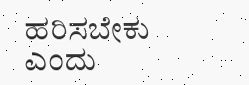ಹರಿಸಬೇಕು ಎಂದು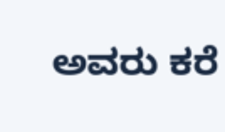ಅವರು ಕರೆ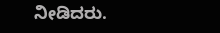ನೀಡಿದರು.